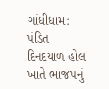ગાંધીધામ: પંડિત દિનદયાળ હોલ ખાતે ભાજપનું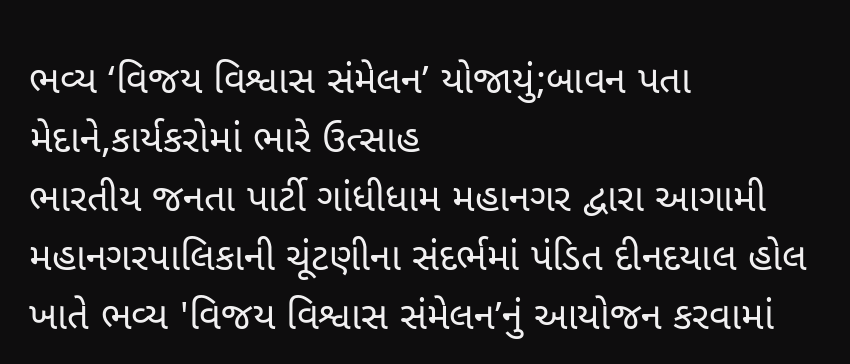ભવ્ય ‘વિજય વિશ્વાસ સંમેલન’ યોજાયું;બાવન પતા મેદાને,કાર્યકરોમાં ભારે ઉત્સાહ
ભારતીય જનતા પાર્ટી ગાંધીધામ મહાનગર દ્વારા આગામી મહાનગરપાલિકાની ચૂંટણીના સંદર્ભમાં પંડિત દીનદયાલ હોલ ખાતે ભવ્ય 'વિજય વિશ્વાસ સંમેલન’નું આયોજન કરવામાં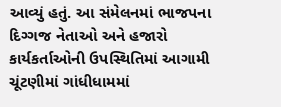આવ્યું હતું. આ સંમેલનમાં ભાજપના દિગ્ગજ નેતાઓ અને હજારો કાર્યકર્તાઓની ઉપસ્થિતિમાં આગામી ચૂંટણીમાં ગાંધીધામમાં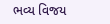ભવ્ય વિજય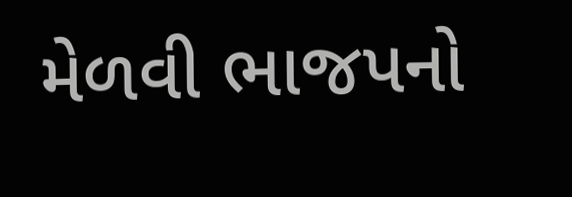મેળવી ભાજપનો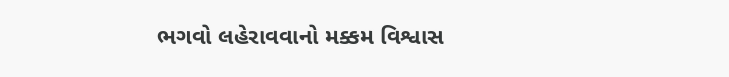ભગવો લહેરાવવાનો મક્કમ વિશ્વાસ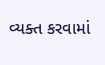વ્યક્ત કરવામાં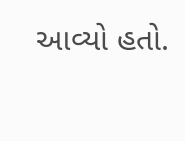આવ્યો હતો.